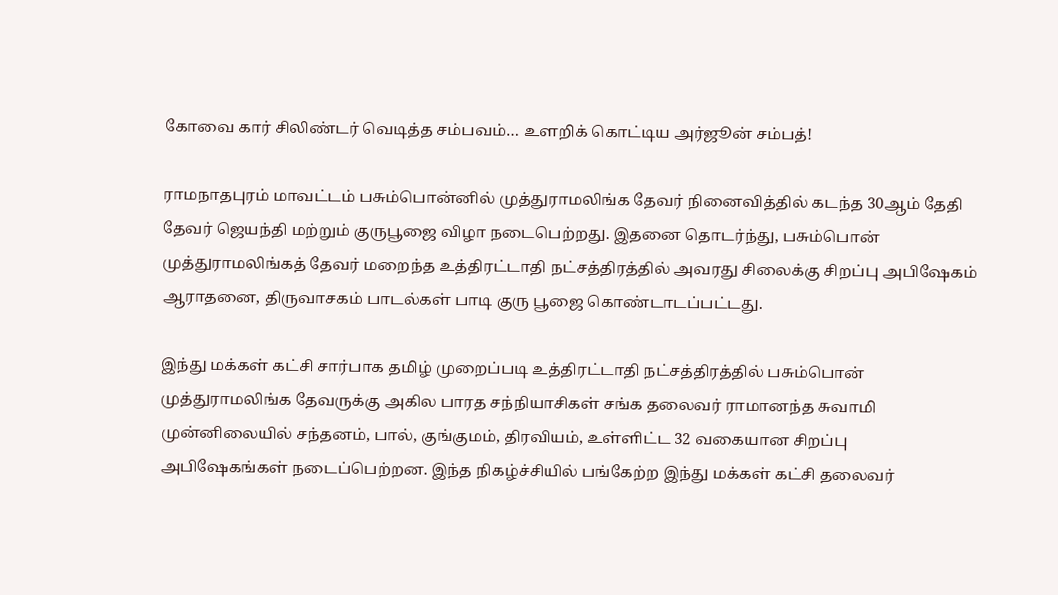கோவை கார் சிலிண்டர் வெடித்த சம்பவம்… உளறிக் கொட்டிய அர்ஜூன் சம்பத்!

ராமநாதபுரம் மாவட்டம் பசும்பொன்னில் முத்துராமலிங்க தேவர் நினைவித்தில் கடந்த 30ஆம் தேதி தேவர் ஜெயந்தி மற்றும் குருபூஜை விழா நடைபெற்றது. இதனை தொடர்ந்து, பசும்பொன் முத்துராமலிங்கத் தேவர் மறைந்த உத்திரட்டாதி நட்சத்திரத்தில் அவரது சிலைக்கு சிறப்பு அபிஷேகம் ஆராதனை, திருவாசகம் பாடல்கள் பாடி குரு பூஜை கொண்டாடப்பட்டது.

இந்து மக்கள் கட்சி சார்பாக தமிழ் முறைப்படி உத்திரட்டாதி நட்சத்திரத்தில் பசும்பொன் முத்துராமலிங்க தேவருக்கு அகில பாரத சந்நியாசிகள் சங்க தலைவர் ராமானந்த சுவாமி முன்னிலையில் சந்தனம், பால், குங்குமம், திரவியம், உள்ளிட்ட 32 வகையான சிறப்பு அபிஷேகங்கள் நடைப்பெற்றன. இந்த நிகழ்ச்சியில் பங்கேற்ற இந்து மக்கள் கட்சி தலைவர்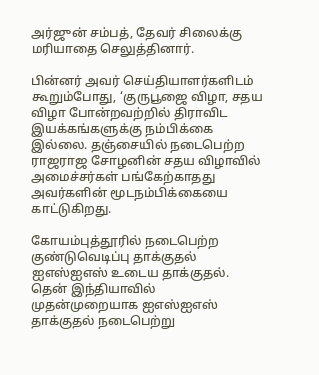அர்ஜுன் சம்பத், தேவர் சிலைக்கு மரியாதை செலுத்தினார்.

பின்னர் அவர் செய்தியாளர்களிடம் கூறும்போது, ‘குருபூஜை விழா, சதய விழா போன்றவற்றில் திராவிட இயக்கங்களுக்கு நம்பிக்கை இல்லை. தஞ்சையில் நடைபெற்ற ராஜராஜ சோழனின் சதய விழாவில் அமைச்சர்கள் பங்கேற்காதது அவர்களின் மூடநம்பிக்கையை காட்டுகிறது.

கோயம்புத்தூரில் நடைபெற்ற குண்டுவெடிப்பு தாக்குதல் ஐஎஸ்ஐஎஸ் உடைய தாக்குதல். தென் இந்தியாவில் முதன்முறையாக ஐஎஸ்ஐஎஸ் தாக்குதல் நடைபெற்று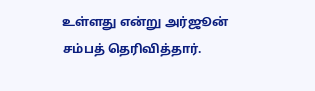உள்ளது என்று அர்ஜூன் சம்பத் தெரிவித்தார்.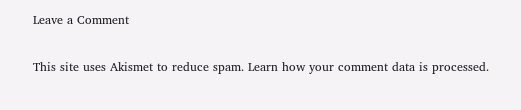Leave a Comment

This site uses Akismet to reduce spam. Learn how your comment data is processed.